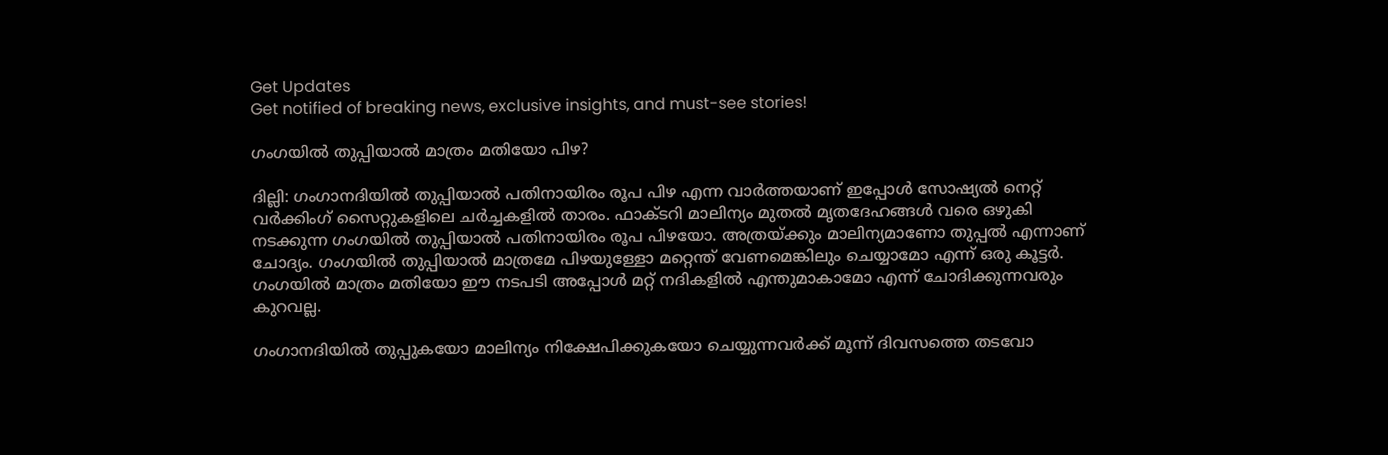Get Updates
Get notified of breaking news, exclusive insights, and must-see stories!

ഗംഗയില്‍ തുപ്പിയാല്‍ മാത്രം മതിയോ പിഴ?

ദില്ലി: ഗംഗാനദിയില്‍ തുപ്പിയാല്‍ പതിനായിരം രൂപ പിഴ എന്ന വാര്‍ത്തയാണ് ഇപ്പോള്‍ സോഷ്യല്‍ നെറ്റ് വര്‍ക്കിംഗ് സൈറ്റുകളിലെ ചര്‍ച്ചകളില്‍ താരം. ഫാക്ടറി മാലിന്യം മുതല്‍ മൃതദേഹങ്ങള്‍ വരെ ഒഴുകി നടക്കുന്ന ഗംഗയില്‍ തുപ്പിയാല്‍ പതിനായിരം രൂപ പിഴയോ. അത്രയ്ക്കും മാലിന്യമാണോ തുപ്പല്‍ എന്നാണ് ചോദ്യം. ഗംഗയില്‍ തുപ്പിയാല്‍ മാത്രമേ പിഴയുള്ളോ മറ്റെന്ത് വേണമെങ്കിലും ചെയ്യാമോ എന്ന് ഒരു കൂട്ടര്‍. ഗംഗയില്‍ മാത്രം മതിയോ ഈ നടപടി അപ്പോള്‍ മറ്റ് നദികളില്‍ എന്തുമാകാമോ എന്ന് ചോദിക്കുന്നവരും കുറവല്ല.

ഗംഗാനദിയില്‍ തുപ്പുകയോ മാലിന്യം നിക്ഷേപിക്കുകയോ ചെയ്യുന്നവര്‍ക്ക് മൂന്ന് ദിവസത്തെ തടവോ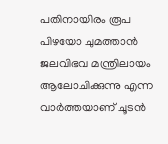പതിനായിരം രൂപ പിഴയോ ചുമത്താന്‍ ജലവിഭവ മന്ത്രിലായം ആലോചിക്കുന്നു എന്ന വാര്‍ത്തയാണ് ചൂടന്‍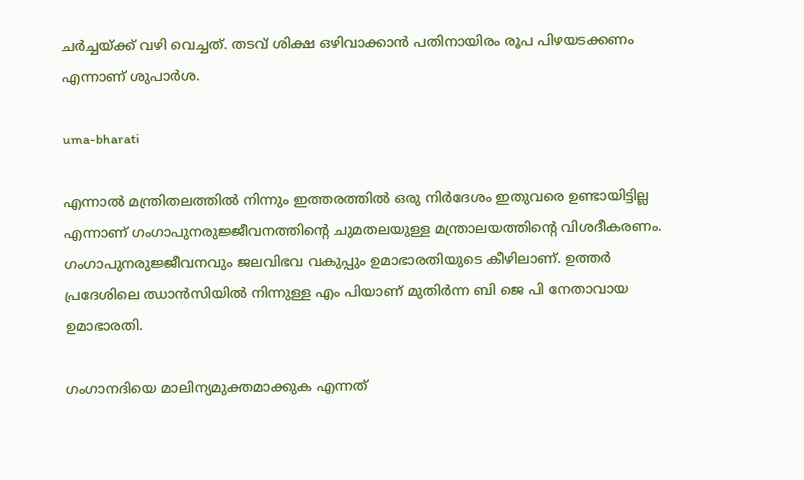ചര്‍ച്ചയ്ക്ക് വഴി വെച്ചത്. തടവ് ശിക്ഷ ഒഴിവാക്കാന്‍ പതിനായിരം രൂപ പിഴയടക്കണം എന്നാണ് ശുപാര്‍ശ.

uma-bharati

എന്നാല്‍ മന്ത്രിതലത്തില്‍ നിന്നും ഇത്തരത്തില്‍ ഒരു നിര്‍ദേശം ഇതുവരെ ഉണ്ടായിട്ടില്ല എന്നാണ് ഗംഗാപുനരുജ്ജീവനത്തിന്റെ ചുമതലയുള്ള മന്ത്രാലയത്തിന്റെ വിശദീകരണം. ഗംഗാപുനരുജ്ജീവനവും ജലവിഭവ വകുപ്പും ഉമാഭാരതിയുടെ കീഴിലാണ്. ഉത്തര്‍ പ്രദേശിലെ ഝാന്‍സിയില്‍ നിന്നുള്ള എം പിയാണ് മുതിര്‍ന്ന ബി ജെ പി നേതാവായ ഉമാഭാരതി.

ഗംഗാനദിയെ മാലിന്യമുക്തമാക്കുക എന്നത്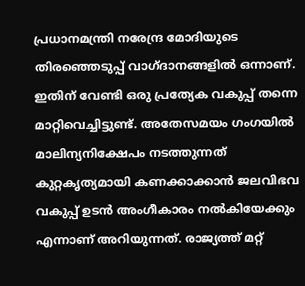പ്രധാനമന്ത്രി നരേന്ദ്ര മോദിയുടെ തിരഞ്ഞെടുപ്പ് വാഗ്ദാനങ്ങളില്‍ ഒന്നാണ്. ഇതിന് വേണ്ടി ഒരു പ്രത്യേക വകുപ്പ് തന്നെ മാറ്റിവെച്ചിട്ടുണ്ട്. അതേസമയം ഗംഗയില്‍ മാലിന്യനിക്ഷേപം നടത്തുന്നത് കുറ്റകൃത്യമായി കണക്കാക്കാന്‍ ജലവിഭവ വകുപ്പ് ഉടന്‍ അംഗീകാരം നല്‍കിയേക്കും എന്നാണ് അറിയുന്നത്. രാജ്യത്ത് മറ്റ്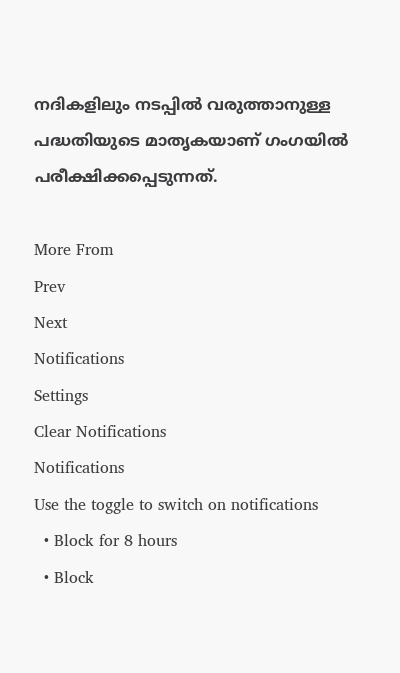നദികളിലും നടപ്പില്‍ വരുത്താനുള്ള പദ്ധതിയുടെ മാതൃകയാണ് ഗംഗയില്‍ പരീക്ഷിക്കപ്പെടുന്നത്.

More From
Prev
Next
Notifications
Settings
Clear Notifications
Notifications
Use the toggle to switch on notifications
  • Block for 8 hours
  • Block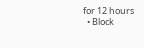for 12 hours
  • Block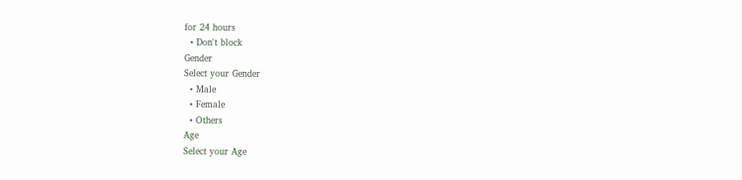for 24 hours
  • Don't block
Gender
Select your Gender
  • Male
  • Female
  • Others
Age
Select your Age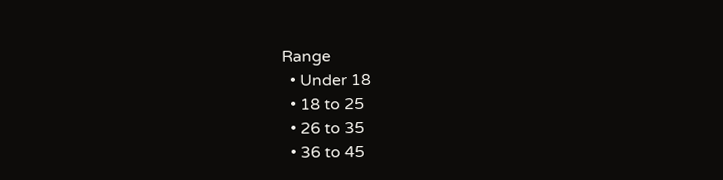Range
  • Under 18
  • 18 to 25
  • 26 to 35
  • 36 to 45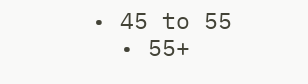• 45 to 55
  • 55+